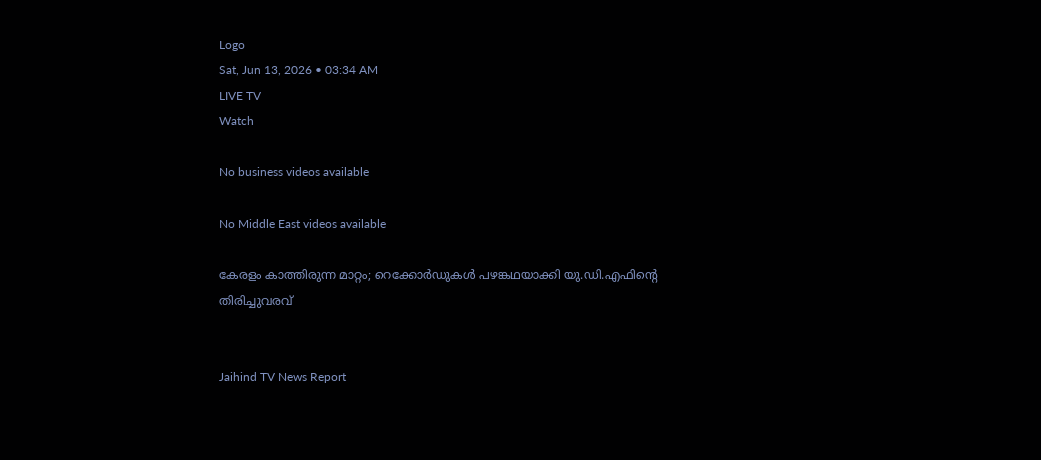Logo
Sat, Jun 13, 2026 • 03:34 AM
LIVE TV
Watch

No business videos available

No Middle East videos available

കേരളം കാത്തിരുന്ന മാറ്റം; റെക്കോര്‍ഡുകള്‍ പഴങ്കഥയാക്കി യു.ഡി.എഫിന്റെ തിരിച്ചുവരവ്


Jaihind TV News Report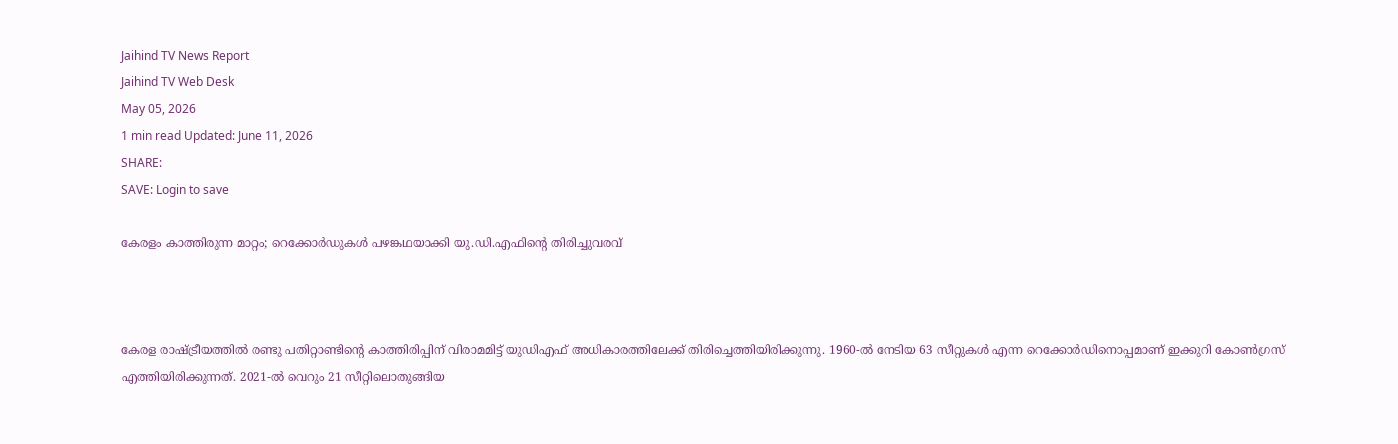Jaihind TV News Report
Jaihind TV Web Desk
May 05, 2026
1 min read Updated: June 11, 2026
SHARE:
SAVE: Login to save

കേരളം കാത്തിരുന്ന മാറ്റം; റെക്കോര്‍ഡുകള്‍ പഴങ്കഥയാക്കി യു.ഡി.എഫിന്റെ തിരിച്ചുവരവ്



കേരള രാഷ്ട്രീയത്തില്‍ രണ്ടു പതിറ്റാണ്ടിന്റെ കാത്തിരിപ്പിന് വിരാമമിട്ട് യുഡിഎഫ് അധികാരത്തിലേക്ക് തിരിച്ചെത്തിയിരിക്കുന്നു. 1960-ല്‍ നേടിയ 63 സീറ്റുകള്‍ എന്ന റെക്കോര്‍ഡിനൊപ്പമാണ് ഇക്കുറി കോണ്‍ഗ്രസ് എത്തിയിരിക്കുന്നത്. 2021-ല്‍ വെറും 21 സീറ്റിലൊതുങ്ങിയ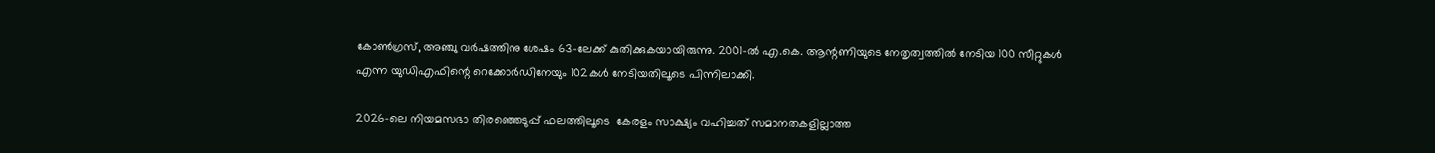കോണ്‍ഗ്രസ്, അഞ്ചു വര്‍ഷത്തിനു ശേഷം 63-ലേക്ക് കുതിക്കുകയായിരുന്നു. 2001-ല്‍ എ.കെ. ആന്റണിയുടെ നേതൃത്വത്തില്‍ നേടിയ 100 സീറ്റുകള്‍ എന്ന യുഡിഎഫിന്റെ റെക്കോര്‍ഡിനേയും 102കള്‍ നേടിയതിലൂടെ പിന്നിലാക്കി.

2026-ലെ നിയമസഭാ തിരഞ്ഞെടുപ്പ് ഫലത്തിലൂടെ  കേരളം സാക്ഷ്യം വഹിച്ചത് സമാനതകളില്ലാത്ത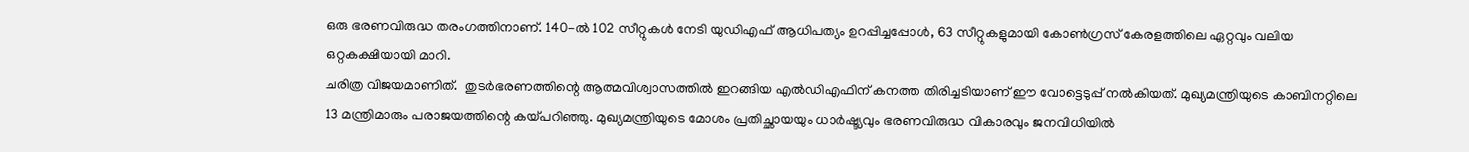ഒരു ഭരണവിരുദ്ധ തരംഗത്തിനാണ്. 140-ല്‍ 102 സീറ്റുകള്‍ നേടി യുഡിഎഫ് ആധിപത്യം ഉറപ്പിച്ചപ്പോള്‍, 63 സീറ്റുകളുമായി കോണ്‍ഗ്രസ് കേരളത്തിലെ ഏറ്റവും വലിയ ഒറ്റകക്ഷിയായി മാറി.
ചരിത്ര വിജയമാണിത്.  തുടര്‍ഭരണത്തിന്റെ ആത്മവിശ്വാസത്തില്‍ ഇറങ്ങിയ എല്‍ഡിഎഫിന് കനത്ത തിരിച്ചടിയാണ് ഈ വോട്ടെടുപ്പ് നല്‍കിയത്. മുഖ്യമന്ത്രിയുടെ കാബിനറ്റിലെ 13 മന്ത്രിമാരും പരാജയത്തിന്റെ കയ്പറിഞ്ഞു. മുഖ്യമന്ത്രിയുടെ മോശം പ്രതിച്ഛായയും ധാര്‍ഷ്ട്യവും ഭരണവിരുദ്ധ വികാരവും ജനവിധിയില്‍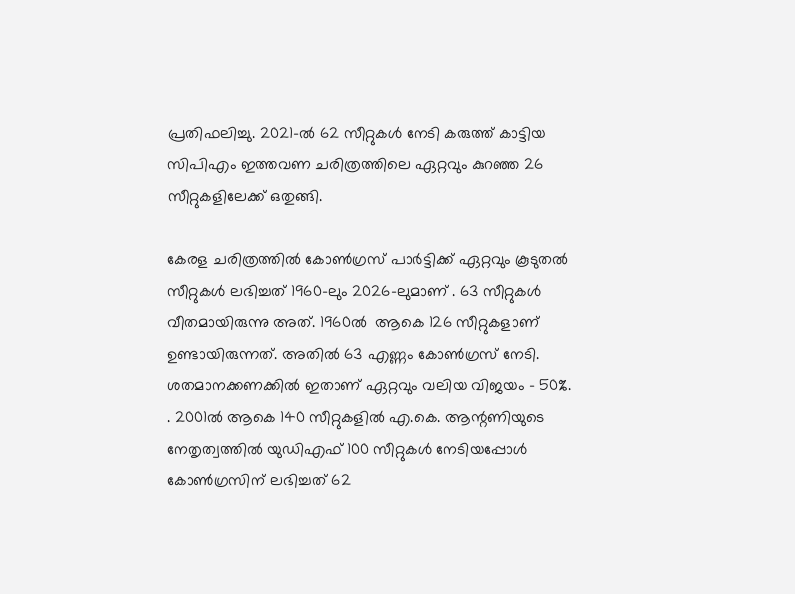പ്രതിഫലിച്ചു. 2021-ല്‍ 62 സീറ്റുകള്‍ നേടി കരുത്ത് കാട്ടിയ സിപിഎം ഇത്തവണ ചരിത്രത്തിലെ ഏറ്റവും കുറഞ്ഞ 26 സീറ്റുകളിലേക്ക് ഒതുങ്ങി.

കേരള ചരിത്രത്തില്‍ കോണ്‍ഗ്രസ് പാര്‍ട്ടിക്ക് ഏറ്റവും കൂടുതല്‍ സീറ്റുകള്‍ ലഭിച്ചത് 1960-ലും 2026-ലുമാണ് . 63 സീറ്റുകള്‍ വീതമായിരുന്നു അത്. 1960ല്‍  ആകെ 126 സീറ്റുകളാണ് ഉണ്ടായിരുന്നത്. അതില്‍ 63 എണ്ണം കോണ്‍ഗ്രസ് നേടി. ശതമാനക്കണക്കില്‍ ഇതാണ് ഏറ്റവും വലിയ വിജയം - 50%. . 2001ല്‍ ആകെ 140 സീറ്റുകളില്‍ എ.കെ. ആന്റണിയുടെ നേതൃത്വത്തില്‍ യുഡിഎഫ് 100 സീറ്റുകള്‍ നേടിയപ്പോള്‍ കോണ്‍ഗ്രസിന് ലഭിച്ചത് 62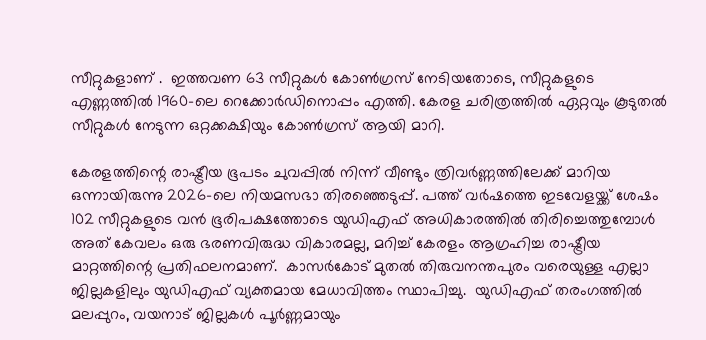സീറ്റുകളാണ് .  ഇത്തവണ 63 സീറ്റുകള്‍ കോണ്‍ഗ്രസ് നേടിയതോടെ, സീറ്റുകളുടെ എണ്ണത്തില്‍ 1960-ലെ റെക്കോര്‍ഡിനൊപ്പം എത്തി. കേരള ചരിത്രത്തില്‍ ഏറ്റവും കൂടുതല്‍ സീറ്റുകള്‍ നേടുന്ന ഒറ്റക്കക്ഷിയും കോണ്‍ഗ്രസ് ആയി മാറി.

കേരളത്തിന്റെ രാഷ്ട്രീയ ഭൂപടം ചുവപ്പില്‍ നിന്ന് വീണ്ടും ത്രിവര്‍ണ്ണത്തിലേക്ക് മാറിയ ഒന്നായിരുന്നു 2026-ലെ നിയമസഭാ തിരഞ്ഞെടുപ്പ്. പത്ത് വര്‍ഷത്തെ ഇടവേളയ്ക്ക് ശേഷം 102 സീറ്റുകളുടെ വന്‍ ഭൂരിപക്ഷത്തോടെ യുഡിഎഫ് അധികാരത്തില്‍ തിരിച്ചെത്തുമ്പോള്‍ അത് കേവലം ഒരു ഭരണവിരുദ്ധ വികാരമല്ല, മറിച്ച് കേരളം ആഗ്രഹിച്ച രാഷ്ട്രീയ മാറ്റത്തിന്റെ പ്രതിഫലനമാണ്.  കാസര്‍കോട് മുതല്‍ തിരുവനന്തപുരം വരെയുള്ള എല്ലാ ജില്ലകളിലും യുഡിഎഫ് വ്യക്തമായ മേധാവിത്തം സ്ഥാപിച്ചു.  യുഡിഎഫ് തരംഗത്തില്‍ മലപ്പുറം, വയനാട് ജില്ലകള്‍ പൂര്‍ണ്ണമായും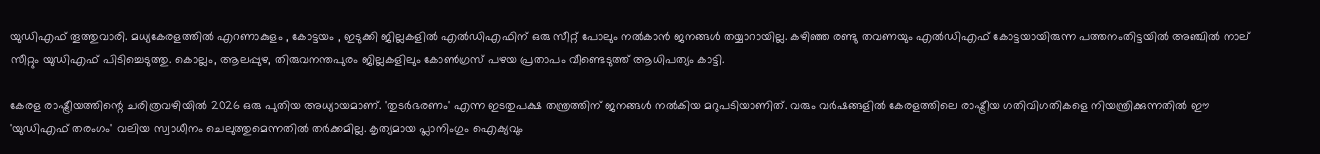യുഡിഎഫ് തൂത്തുവാരി. മധ്യകേരളത്തില്‍ എറണാകുളം , കോട്ടയം , ഇടുക്കി ജില്ലകളില്‍ എല്‍ഡിഎഫിന് ഒരു സീറ്റ് പോലും നല്‍കാന്‍ ജനങ്ങള്‍ തയ്യാറായില്ല. കഴിഞ്ഞ രണ്ടു തവണയും എല്‍ഡിഎഫ് കോട്ടയായിരുന്ന പത്തനംതിട്ടയില്‍ അഞ്ചില്‍ നാല് സീറ്റും യുഡിഎഫ് പിടിച്ചെടുത്തു. കൊല്ലം, ആലപ്പുഴ, തിരുവനന്തപുരം ജില്ലകളിലും കോണ്‍ഗ്രസ് പഴയ പ്രതാപം വീണ്ടെടുത്ത് ആധിപത്യം കാട്ടി.

കേരള രാഷ്ട്രീയത്തിന്റെ ചരിത്രവഴിയില്‍ 2026 ഒരു പുതിയ അധ്യായമാണ്. 'തുടര്‍ഭരണം' എന്ന ഇടതുപക്ഷ തന്ത്രത്തിന് ജനങ്ങള്‍ നല്‍കിയ മറുപടിയാണിത്. വരും വര്‍ഷങ്ങളില്‍ കേരളത്തിലെ രാഷ്ട്രീയ ഗതിവിഗതികളെ നിയന്ത്രിക്കുന്നതില്‍ ഈ 'യുഡിഎഫ് തരംഗം' വലിയ സ്വാധീനം ചെലുത്തുമെന്നതില്‍ തര്‍ക്കമില്ല. കൃത്യമായ പ്ലാനിംഗും ഐക്യവും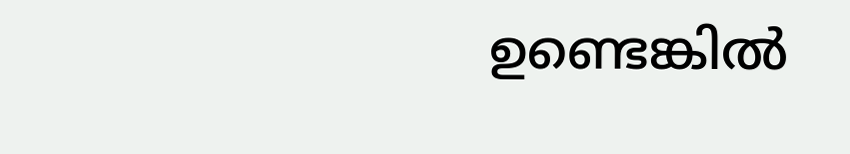ഉണ്ടെങ്കില്‍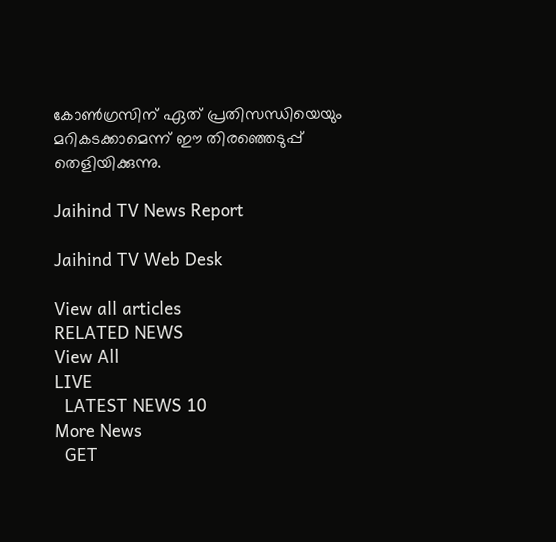കോണ്‍ഗ്രസിന് ഏത് പ്രതിസന്ധിയെയും മറികടക്കാമെന്ന് ഈ തിരഞ്ഞെടുപ്പ് തെളിയിക്കുന്നു.

Jaihind TV News Report

Jaihind TV Web Desk

View all articles
RELATED NEWS
View All
LIVE
  LATEST NEWS 10
More News
  GET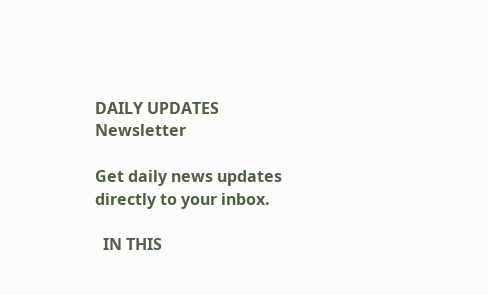DAILY UPDATES
Newsletter

Get daily news updates directly to your inbox.

  IN THIS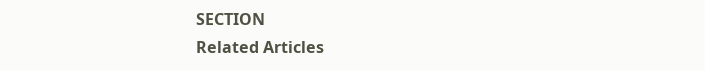SECTION
Related Articles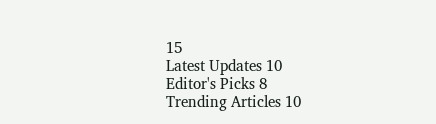15
Latest Updates 10
Editor's Picks 8
Trending Articles 10